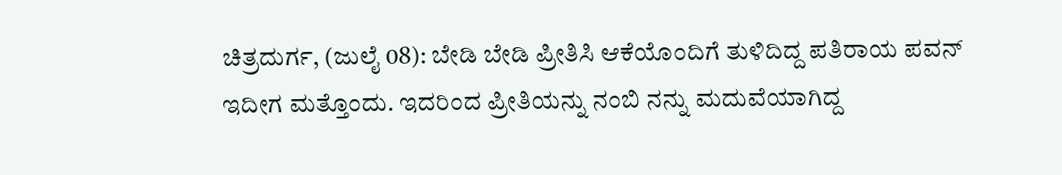ಚಿತ್ರದುರ್ಗ, (ಜುಲೈ 08): ಬೇಡಿ ಬೇಡಿ ಪ್ರೀತಿಸಿ ಆಕೆಯೊಂದಿಗೆ ತುಳಿದಿದ್ದ ಪತಿರಾಯ ಪವನ್ ಇದೀಗ ಮತ್ತೊಂದು. ಇದರಿಂದ ಪ್ರೀತಿಯನ್ನು ನಂಬಿ ನನ್ನು ಮದುವೆಯಾಗಿದ್ದ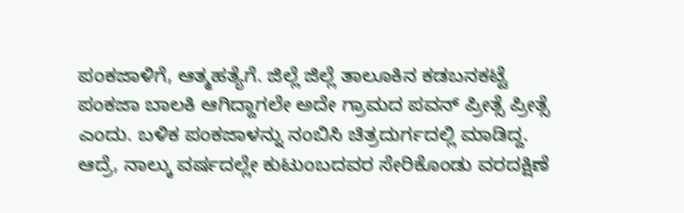ಪಂಕಜಾಳಿಗೆ, ಆತ್ಮಹತ್ಯೆಗೆ. ಜಿಲ್ಲೆ ಜಿಲ್ಲೆ ತಾಲೂಕಿನ ಕಡಬನಕಟ್ಟೆ ಪಂಕಜಾ ಬಾಲಕಿ ಆಗಿದ್ದಾಗಲೇ ಅದೇ ಗ್ರಾಮದ ಪವನ್ ಪ್ರೀತ್ಸೆ ಪ್ರೀತ್ಸೆ ಎಂದು. ಬಳಿಕ ಪಂಕಜಾಳನ್ನು ನಂಬಿಸಿ ಚಿತ್ರದುರ್ಗದಲ್ಲಿ ಮಾಡಿದ್ದ. ಆದ್ರೆ, ನಾಲ್ಕು ವರ್ಷದಲ್ಲೇ ಕುಟುಂಬದವರ ಸೇರಿಕೊಂಡು ವರದಕ್ಷಿಣೆ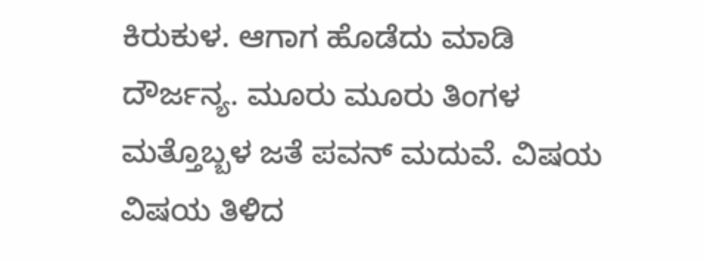ಕಿರುಕುಳ. ಆಗಾಗ ಹೊಡೆದು ಮಾಡಿ ದೌರ್ಜನ್ಯ. ಮೂರು ಮೂರು ತಿಂಗಳ ಮತ್ತೊಬ್ಬಳ ಜತೆ ಪವನ್ ಮದುವೆ. ವಿಷಯ ವಿಷಯ ತಿಳಿದ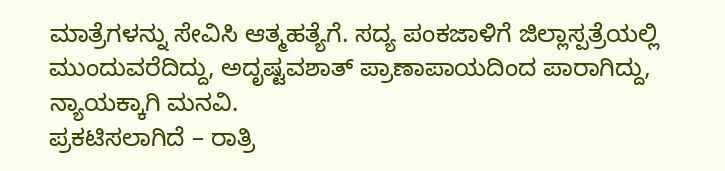ಮಾತ್ರೆಗಳನ್ನು ಸೇವಿಸಿ ಆತ್ಮಹತ್ಯೆಗೆ. ಸದ್ಯ ಪಂಕಜಾಳಿಗೆ ಜಿಲ್ಲಾಸ್ಪತ್ರೆಯಲ್ಲಿ ಮುಂದುವರೆದಿದ್ದು, ಅದೃಷ್ಟವಶಾತ್ ಪ್ರಾಣಾಪಾಯದಿಂದ ಪಾರಾಗಿದ್ದು, ನ್ಯಾಯಕ್ಕಾಗಿ ಮನವಿ.
ಪ್ರಕಟಿಸಲಾಗಿದೆ – ರಾತ್ರಿ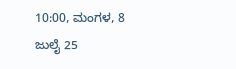10:00, ಮಂಗಳ, 8 ಜುಲೈ 25